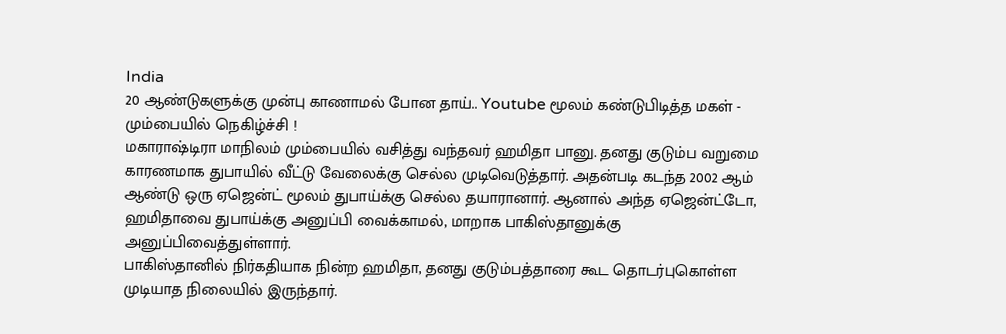India
20 ஆண்டுகளுக்கு முன்பு காணாமல் போன தாய்.. Youtube மூலம் கண்டுபிடித்த மகள் - மும்பையில் நெகிழ்ச்சி !
மகாராஷ்டிரா மாநிலம் மும்பையில் வசித்து வந்தவர் ஹமிதா பானு. தனது குடும்ப வறுமை காரணமாக துபாயில் வீட்டு வேலைக்கு செல்ல முடிவெடுத்தார். அதன்படி கடந்த 2002 ஆம் ஆண்டு ஒரு ஏஜென்ட் மூலம் துபாய்க்கு செல்ல தயாரானார். ஆனால் அந்த ஏஜென்ட்டோ, ஹமிதாவை துபாய்க்கு அனுப்பி வைக்காமல், மாறாக பாகிஸ்தானுக்கு அனுப்பிவைத்துள்ளார்.
பாகிஸ்தானில் நிர்கதியாக நின்ற ஹமிதா, தனது குடும்பத்தாரை கூட தொடர்புகொள்ள முடியாத நிலையில் இருந்தார்.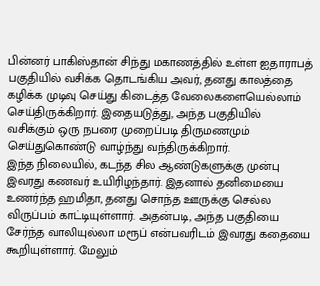பின்னர் பாகிஸ்தான் சிந்து மகாணத்தில் உள்ள ஐதாராபத் பகுதியில் வசிக்க தொடங்கிய அவர், தனது காலத்தை கழிக்க முடிவு செய்து கிடைத்த வேலைகளையெல்லாம் செய்திருக்கிறார். இதையடுத்து, அந்த பகுதியில் வசிக்கும் ஒரு நபரை முறைப்படி திருமணமும் செய்துகொண்டு வாழ்ந்து வந்திருக்கிறார்.
இந்த நிலையில், கடந்த சில ஆண்டுகளுக்கு முன்பு இவரது கணவர் உயிரிழந்தார். இதனால் தனிமையை உணர்ந்த ஹமிதா, தனது சொந்த ஊருக்கு செல்ல விருப்பம் காட்டியுள்ளார். அதன்படி, அந்த பகுதியை சேர்ந்த வாலியுல்லா மரூப் என்பவரிடம் இவரது கதையை கூறியுள்ளார். மேலும்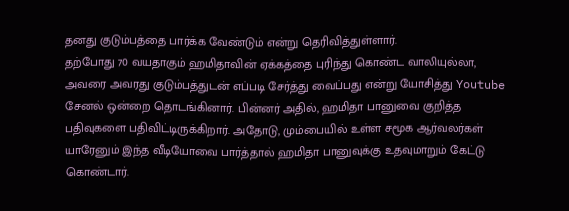தனது குடும்பத்தை பார்க்க வேண்டும் என்று தெரிவித்துள்ளார்.
தற்போது 70 வயதாகும் ஹமிதாவின் ஏக்கத்தை புரிந்து கொண்ட வாலியுல்லா, அவரை அவரது குடும்பத்துடன் எப்படி சேர்த்து வைப்பது என்று யோசித்து Youtube சேனல் ஒன்றை தொடங்கினார். பின்னர் அதில், ஹமிதா பானுவை குறித்த பதிவுகளை பதிவிட்டிருக்கிறார். அதோடு, மும்பையில் உள்ள சமூக ஆர்வலர்கள் யாரேனும் இந்த வீடியோவை பார்த்தால் ஹமிதா பானுவுக்கு உதவுமாறும் கேட்டு கொண்டார்.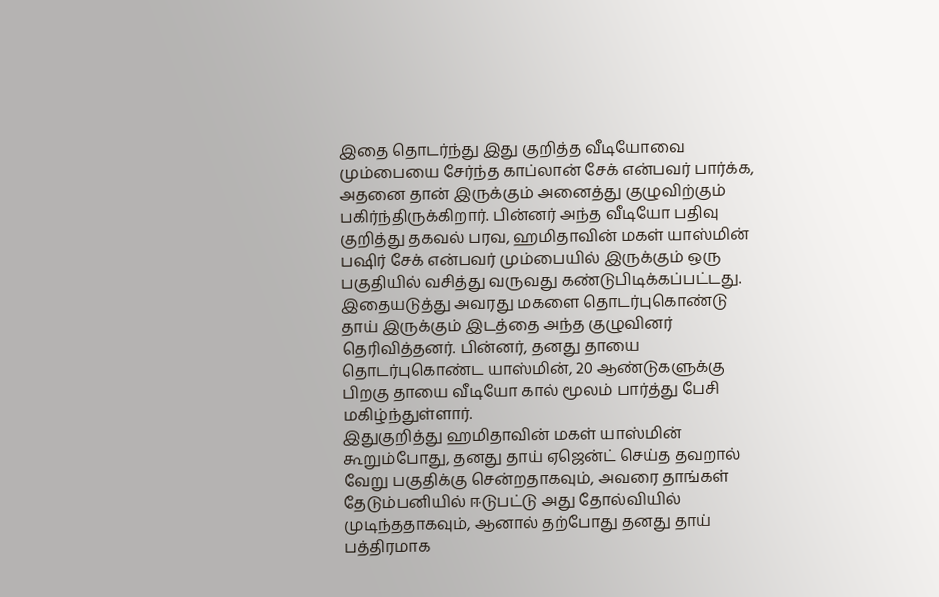இதை தொடர்ந்து இது குறித்த வீடியோவை மும்பையை சேர்ந்த காப்லான் சேக் என்பவர் பார்க்க, அதனை தான் இருக்கும் அனைத்து குழுவிற்கும் பகிர்ந்திருக்கிறார். பின்னர் அந்த வீடியோ பதிவு குறித்து தகவல் பரவ, ஹமிதாவின் மகள் யாஸ்மின் பஷிர் சேக் என்பவர் மும்பையில் இருக்கும் ஒரு பகுதியில் வசித்து வருவது கண்டுபிடிக்கப்பட்டது.
இதையடுத்து அவரது மகளை தொடர்புகொண்டு தாய் இருக்கும் இடத்தை அந்த குழுவினர் தெரிவித்தனர். பின்னர், தனது தாயை தொடர்புகொண்ட யாஸ்மின், 20 ஆண்டுகளுக்கு பிறகு தாயை வீடியோ கால் மூலம் பார்த்து பேசி மகிழ்ந்துள்ளார்.
இதுகுறித்து ஹமிதாவின் மகள் யாஸ்மின் கூறும்போது, தனது தாய் ஏஜென்ட் செய்த தவறால் வேறு பகுதிக்கு சென்றதாகவும், அவரை தாங்கள் தேடும்பனியில் ஈடுபட்டு அது தோல்வியில் முடிந்ததாகவும், ஆனால் தற்போது தனது தாய் பத்திரமாக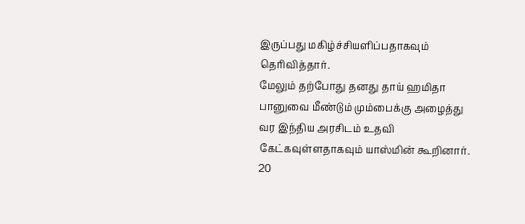இருப்பது மகிழ்ச்சியளிப்பதாகவும் தெரிவித்தார்.
மேலும் தற்போது தனது தாய் ஹமிதா பானுவை மீண்டும் மும்பைக்கு அழைத்து வர இந்திய அரசிடம் உதவி கேட்கவுள்ளதாகவும் யாஸ்மின் கூறினார். 20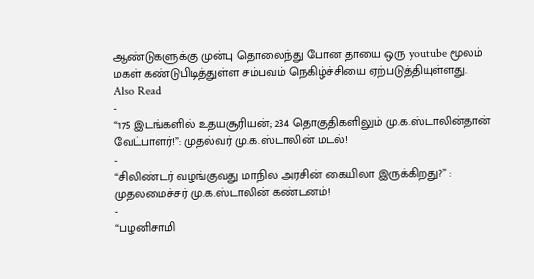ஆண்டுகளுக்கு முன்பு தொலைந்து போன தாயை ஒரு youtube மூலம் மகள் கண்டுபிடித்துள்ள சம்பவம் நெகிழ்ச்சியை ஏற்படுத்தியுள்ளது.
Also Read
-
“175 இடங்களில் உதயசூரியன்; 234 தொகுதிகளிலும் மு.க.ஸ்டாலின்தான் வேட்பாளர்!”: முதல்வர் மு.க.ஸ்டாலின் மடல்!
-
“சிலிண்டர் வழங்குவது மாநில அரசின் கையிலா இருக்கிறது?” : முதலமைச்சர் மு.க.ஸ்டாலின் கண்டனம்!
-
“பழனிசாமி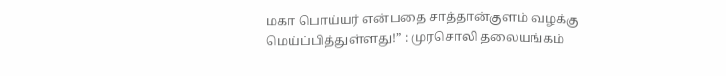மகா பொய்யர் என்பதை சாத்தான்குளம் வழக்கு மெய்ப்பித்துள்ளது!” : முரசொலி தலையங்கம்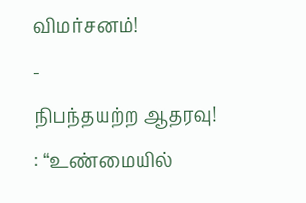விமர்சனம்!
-
நிபந்தயற்ற ஆதரவு! : “உண்மையில்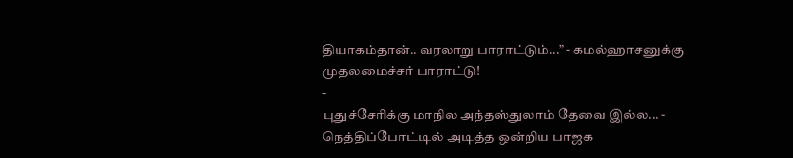தியாகம்தான்.. வரலாறு பாராட்டும்...” - கமல்ஹாசனுக்கு முதலமைச்சர் பாராட்டு!
-
புதுச்சேரிக்கு மாநில அந்தஸ்துலாம் தேவை இல்ல... - நெத்திப்போட்டில் அடித்த ஒன்றிய பாஜக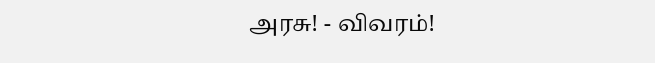அரசு! - விவரம்!